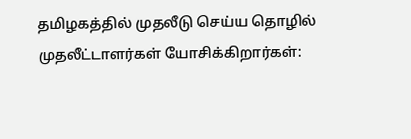தமிழகத்தில் முதலீடு செய்ய தொழில் முதலீட்டாளர்கள் யோசிக்கிறார்கள்: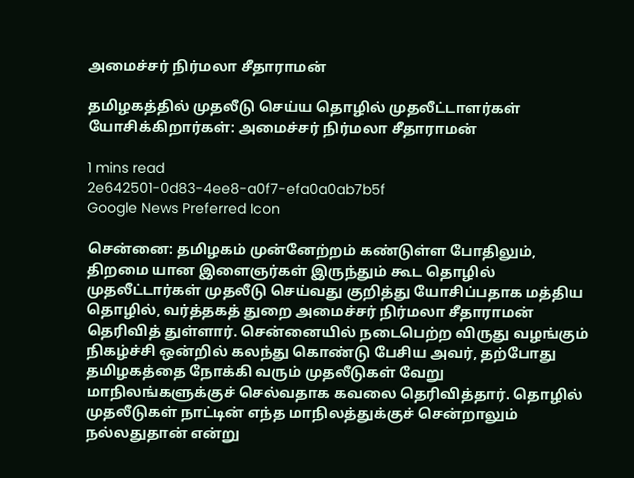அமைச்சர் நிர்மலா சீதாராமன்

தமிழகத்தில் முதலீடு செய்ய தொழில் முதலீட்டாளர்கள் யோசிக்கிறார்கள்: அமைச்சர் நிர்மலா சீதாராமன்

1 mins read
2e642501-0d83-4ee8-a0f7-efa0a0ab7b5f
Google News Preferred Icon

சென்னை: தமிழகம் முன்னேற்றம் கண்டுள்ள போதிலும், திறமை யான இளைஞர்கள் இருந்தும் கூட தொழில் முதலீட்டார்கள் முதலீடு செய்வது குறித்து யோசிப்பதாக மத்திய தொழில், வர்த்தகத் துறை அமைச்சர் நிர்மலா சீதாராமன் தெரிவித் துள்ளார். சென்னையில் நடைபெற்ற விருது வழங்கும் நிகழ்ச்சி ஒன்றில் கலந்து கொண்டு பேசிய அவர், தற்போது தமிழகத்தை நோக்கி வரும் முதலீடுகள் வேறு மாநிலங்களுக்குச் செல்வதாக கவலை தெரிவித்தார். தொழில் முதலீடுகள் நாட்டின் எந்த மாநிலத்துக்குச் சென்றாலும் நல்லதுதான் என்று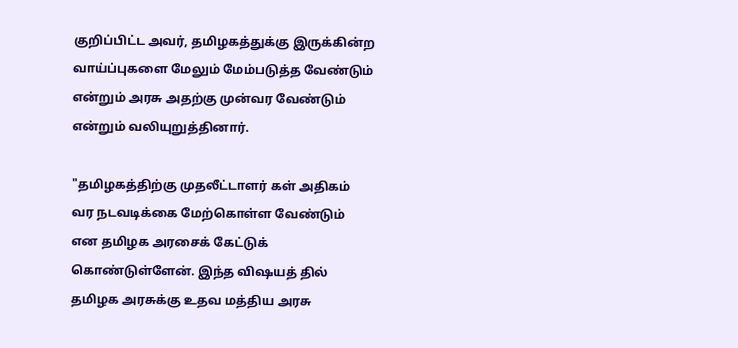குறிப்பிட்ட அவர், தமிழகத்துக்கு இருக்கின்ற வாய்ப்புகளை மேலும் மேம்படுத்த வேண்டும் என்றும் அரசு அதற்கு முன்வர வேண்டும் என்றும் வலியுறுத்தினார்.

"தமிழகத்திற்கு முதலீட்டாளர் கள் அதிகம் வர நடவடிக்கை மேற்கொள்ள வேண்டும் என தமிழக அரசைக் கேட்டுக் கொண்டுள்ளேன். இந்த விஷயத் தில் தமிழக அரசுக்கு உதவ மத்திய அரசு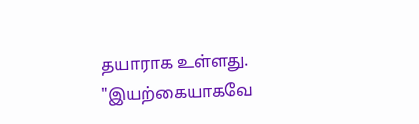தயாராக உள்ளது. "இயற்கையாகவே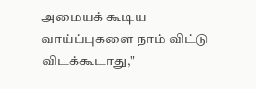அமையக் கூடிய வாய்ப்புகளை நாம் விட்டு விடக்கூடாது,"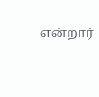என்றார்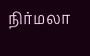நிர்மலா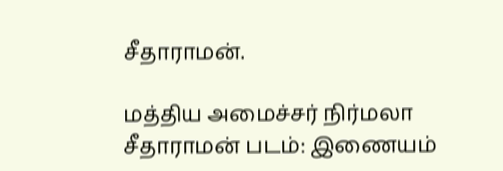சீதாராமன்.

மத்திய அமைச்சர் நிர்மலா சீதாராமன் படம்: இணையம்